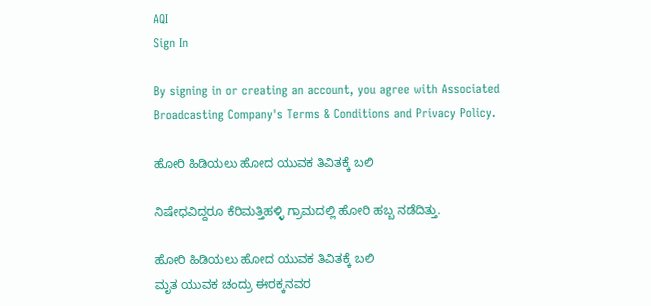AQI
Sign In

By signing in or creating an account, you agree with Associated Broadcasting Company's Terms & Conditions and Privacy Policy.

ಹೋರಿ ಹಿಡಿಯಲು ಹೋದ ಯುವಕ ತಿವಿತಕ್ಕೆ ಬಲಿ

ನಿಷೇಧವಿದ್ದರೂ ಕೆರಿಮತ್ತಿಹಳ್ಳಿ ಗ್ರಾಮದಲ್ಲಿ ಹೋರಿ ಹಬ್ಬ ನಡೆದಿತ್ತು.

ಹೋರಿ ಹಿಡಿಯಲು ಹೋದ ಯುವಕ ತಿವಿತಕ್ಕೆ ಬಲಿ
ಮೃತ ಯುವಕ ಚಂದ್ರು ಈರಕ್ಕನವರ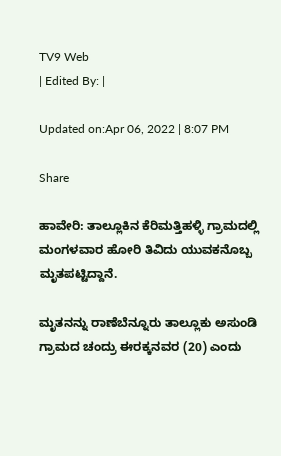TV9 Web
| Edited By: |

Updated on:Apr 06, 2022 | 8:07 PM

Share

ಹಾವೇರಿ: ತಾಲ್ಲೂಕಿನ ಕೆರಿಮತ್ತಿಹಳ್ಳಿ ಗ್ರಾಮದಲ್ಲಿ ಮಂಗಳವಾರ ಹೋರಿ ತಿವಿದು ಯುವಕನೊಬ್ಬ ಮೃತಪಟ್ಟಿದ್ದಾನೆ.

ಮೃತನನ್ನು ರಾಣೆಬೆನ್ನೂರು ತಾಲ್ಲೂಕು ಅಸುಂಡಿ ಗ್ರಾಮದ ಚಂದ್ರು ಈರಕ್ಕನವರ (20) ಎಂದು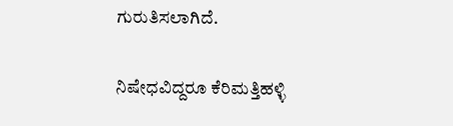ಗುರುತಿಸಲಾಗಿದೆ.

ನಿಷೇಧವಿದ್ದರೂ ಕೆರಿಮತ್ತಿಹಳ್ಳಿ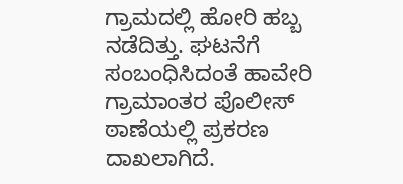ಗ್ರಾಮದಲ್ಲಿ ಹೋರಿ ಹಬ್ಬ ನಡೆದಿತ್ತು. ಘಟನೆಗೆ ಸಂಬಂಧಿಸಿದಂತೆ ಹಾವೇರಿ ಗ್ರಾಮಾಂತರ ಪೊಲೀಸ್ ಠಾಣೆಯಲ್ಲಿ ಪ್ರಕರಣ ದಾಖಲಾಗಿದೆ.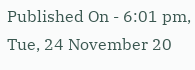Published On - 6:01 pm, Tue, 24 November 20